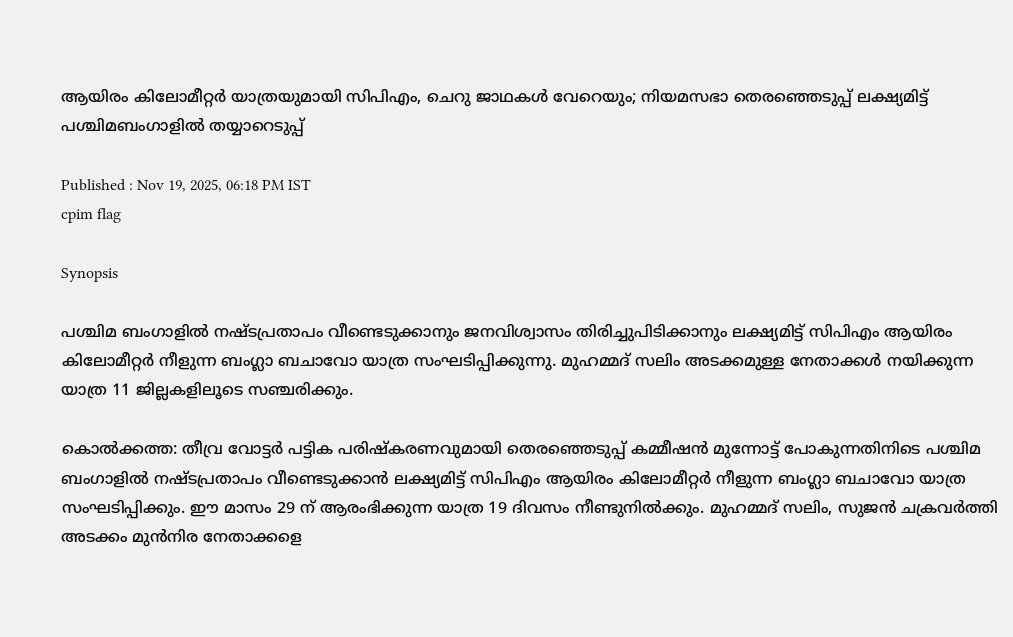ആയിരം കിലോമീറ്റർ യാത്രയുമായി സിപിഎം, ചെറു ജാഥകൾ വേറെയും; നിയമസഭാ തെരഞ്ഞെടുപ്പ് ലക്ഷ്യമിട്ട് പശ്ചിമബംഗാളിൽ തയ്യാറെടുപ്പ്

Published : Nov 19, 2025, 06:18 PM IST
cpim flag

Synopsis

പശ്ചിമ ബംഗാളിൽ നഷ്ടപ്രതാപം വീണ്ടെടുക്കാനും ജനവിശ്വാസം തിരിച്ചുപിടിക്കാനും ലക്ഷ്യമിട്ട് സിപിഎം ആയിരം കിലോമീറ്റർ നീളുന്ന ബംഗ്ലാ ബചാവോ യാത്ര സംഘടിപ്പിക്കുന്നു. മുഹമ്മദ് സലിം അടക്കമുള്ള നേതാക്കൾ നയിക്കുന്ന യാത്ര 11 ജില്ലകളിലൂടെ സഞ്ചരിക്കും.

കൊൽക്കത്ത: തീവ്ര വോട്ടർ പട്ടിക പരിഷ്‌കരണവുമായി തെരഞ്ഞെടുപ്പ് കമ്മീഷൻ മുന്നോട്ട് പോകുന്നതിനിടെ പശ്ചിമ ബംഗാളിൽ നഷ്ടപ്രതാപം വീണ്ടെടുക്കാൻ ലക്ഷ്യമിട്ട് സിപിഎം ആയിരം കിലോമീറ്റർ നീളുന്ന ബംഗ്ലാ ബചാവോ യാത്ര സംഘടിപ്പിക്കും. ഈ മാസം 29 ന് ആരംഭിക്കുന്ന യാത്ര 19 ദിവസം നീണ്ടുനിൽക്കും. മുഹമ്മദ് സലിം, സുജൻ ചക്രവർത്തി അടക്കം മുൻനിര നേതാക്കളെ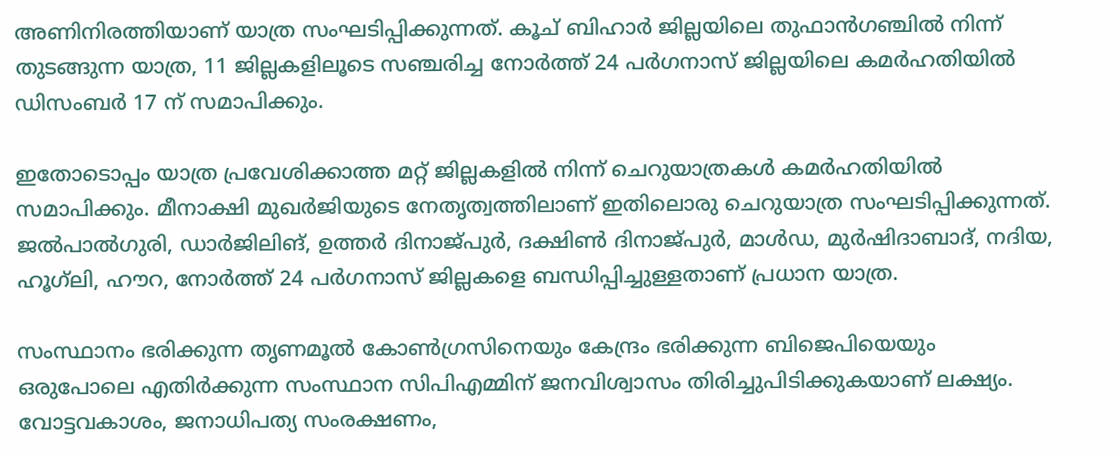അണിനിരത്തിയാണ് യാത്ര സംഘടിപ്പിക്കുന്നത്. കൂച് ബിഹാർ ജില്ലയിലെ തുഫാൻഗഞ്ചിൽ നിന്ന് തുടങ്ങുന്ന യാത്ര, 11 ജില്ലകളിലൂടെ സഞ്ചരിച്ച നോർത്ത് 24 പർഗനാസ് ജില്ലയിലെ കമർഹതിയിൽ ഡിസംബർ 17 ന് സമാപിക്കും.

ഇതോടൊപ്പം യാത്ര പ്രവേശിക്കാത്ത മറ്റ് ജില്ലകളിൽ നിന്ന് ചെറുയാത്രകൾ കമർഹതിയിൽ സമാപിക്കും. മീനാക്ഷി മുഖർജിയുടെ നേതൃത്വത്തിലാണ് ഇതിലൊരു ചെറുയാത്ര സംഘടിപ്പിക്കുന്നത്. ജൽപാൽഗുരി, ഡാർജിലിങ്, ഉത്തർ ദിനാജ്‌പുർ, ദക്ഷിൺ ദിനാജ്‌പുർ, മാൾഡ, മുർഷിദാബാദ്, നദിയ, ഹൂഗ്‌ലി, ഹൗറ, നോർത്ത് 24 പർഗനാസ് ജില്ലകളെ ബന്ധിപ്പിച്ചുള്ളതാണ് പ്രധാന യാത്ര.

സംസ്ഥാനം ഭരിക്കുന്ന തൃണമൂൽ കോൺഗ്രസിനെയും കേന്ദ്രം ഭരിക്കുന്ന ബിജെപിയെയും ഒരുപോലെ എതിർക്കുന്ന സംസ്ഥാന സിപിഎമ്മിന് ജനവിശ്വാസം തിരിച്ചുപിടിക്കുകയാണ് ലക്ഷ്യം. വോട്ടവകാശം, ജനാധിപത്യ സംരക്ഷണം,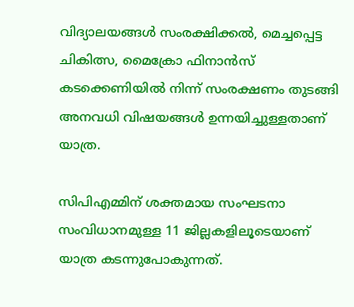വിദ്യാലയങ്ങൾ സംരക്ഷിക്കൽ, മെച്ചപ്പെട്ട ചികിത്സ, മൈക്രോ ഫിനാൻസ് കടക്കെണിയിൽ നിന്ന് സംരക്ഷണം തുടങ്ങി അനവധി വിഷയങ്ങൾ ഉന്നയിച്ചുള്ളതാണ് യാത്ര.

സിപിഎമ്മിന് ശക്തമായ സംഘടനാ സംവിധാനമുള്ള 11 ജില്ലകളിലൂടെയാണ് യാത്ര കടന്നുപോകുന്നത്.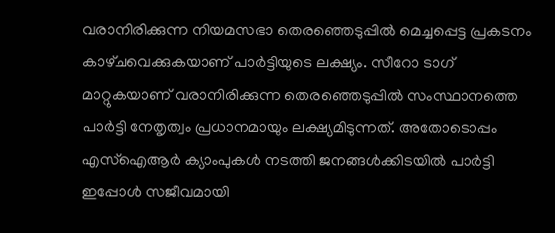വരാനിരിക്കുന്ന നിയമസഭാ തെരഞ്ഞെടുപ്പിൽ മെച്ചപ്പെട്ട പ്രകടനം കാഴ്‌ചവെക്കുകയാണ് പാർട്ടിയുടെ ലക്ഷ്യം. സീറോ ടാഗ് മാറ്റുകയാണ് വരാനിരിക്കുന്ന തെരഞ്ഞെടുപ്പിൽ സംസ്ഥാനത്തെ പാർട്ടി നേതൃത്വം പ്രധാനമായും ലക്ഷ്യമിടുന്നത്. അതോടൊപ്പം എസ്ഐആർ ക്യാംപുകൾ നടത്തി ജനങ്ങൾക്കിടയിൽ പാർട്ടി ഇപ്പോൾ സജീവമായി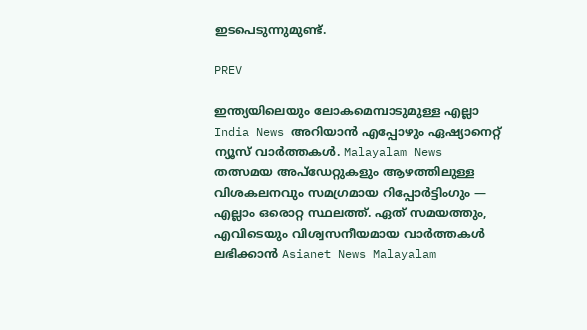ഇടപെടുന്നുമുണ്ട്.

PREV

ഇന്ത്യയിലെയും ലോകമെമ്പാടുമുള്ള എല്ലാ India News അറിയാൻ എപ്പോഴും ഏഷ്യാനെറ്റ് ന്യൂസ് വാർത്തകൾ. Malayalam News   തത്സമയ അപ്‌ഡേറ്റുകളും ആഴത്തിലുള്ള വിശകലനവും സമഗ്രമായ റിപ്പോർട്ടിംഗും — എല്ലാം ഒരൊറ്റ സ്ഥലത്ത്. ഏത് സമയത്തും, എവിടെയും വിശ്വസനീയമായ വാർത്തകൾ ലഭിക്കാൻ Asianet News Malayalam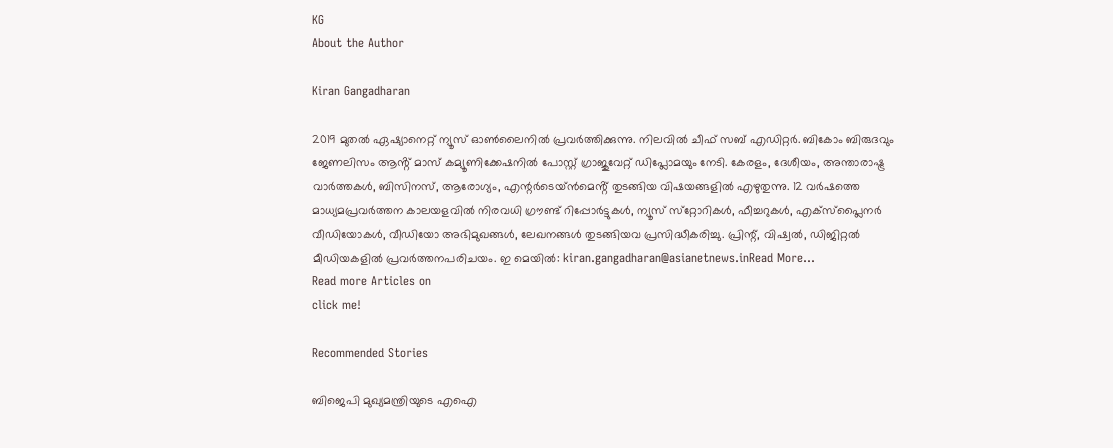KG
About the Author

Kiran Gangadharan

2019 മുതല്‍ ഏഷ്യാനെറ്റ് ന്യൂസ് ഓണ്‍ലൈനില്‍ പ്രവര്‍ത്തിക്കുന്നു. നിലവില്‍ ചീഫ് സബ് എഡിറ്റർ. ബികോം ബിരുദവും ജേണലിസം ആൻ്റ് മാസ് കമ്യൂണിക്കേഷനിൽ പോസ്റ്റ് ഗ്രാജുവേറ്റ് ഡിപ്ലോമയും നേടി. കേരളം, ദേശീയം, അന്താരാഷ്ട്ര വാര്‍ത്തകള്‍, ബിസിനസ്, ആരോഗ്യം, എന്റർടെയ്ൻമെൻ്റ് തുടങ്ങിയ വിഷയങ്ങളില്‍ എഴുതുന്നു. 12 വര്‍ഷത്തെ മാധ്യമപ്രവര്‍ത്തന കാലയളവില്‍ നിരവധി ഗ്രൗണ്ട് റിപ്പോര്‍ട്ടുകള്‍, ന്യൂസ് സ്‌റ്റോറികള്‍, ഫീച്ചറുകള്‍, എക്‌സ്‌പ്ലൈന‍ർ വീഡിയോകൾ, വീഡിയോ അഭിമുഖങ്ങള്‍, ലേഖനങ്ങള്‍ തുടങ്ങിയവ പ്രസിദ്ധീകരിച്ചു. പ്രിന്റ്, വിഷ്വല്‍, ഡിജിറ്റല്‍ മീഡിയകളില്‍ പ്രവര്‍ത്തനപരിചയം. ഇ മെയില്‍: kiran.gangadharan@asianetnews.inRead More...
Read more Articles on
click me!

Recommended Stories

ബിജെപി മുഖ്യമന്ത്രിയുടെ എഐ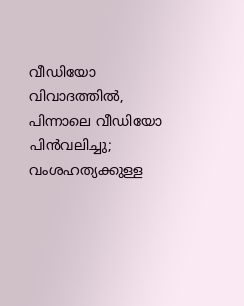വീഡിയോ വിവാദത്തിൽ, പിന്നാലെ വീഡിയോ പിൻവലിച്ചു; വംശഹത്യക്കുള്ള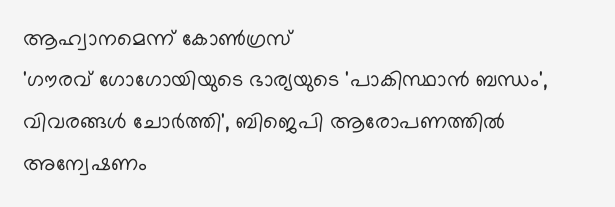ആഹ്വാനമെന്ന് കോൺഗ്രസ്
'ഗൗരവ് ഗോഗോയിയുടെ ഭാര്യയുടെ 'പാകിസ്ഥാൻ ബന്ധം', വിവരങ്ങൾ ചോർത്തി', ബിജെപി ആരോപണത്തിൽ അന്വേഷണം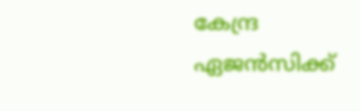കേന്ദ്ര ഏജൻസിക്ക്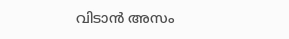വിടാൻ അസം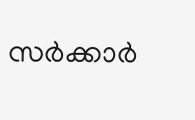സർക്കാർ